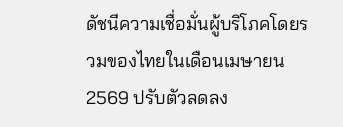ดัชนีความเชื่อมั่นผู้บริโภคโดยรวมของไทยในเดือนเมษายน 2569 ปรับตัวลดลง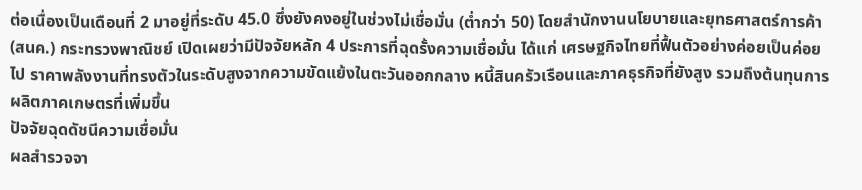ต่อเนื่องเป็นเดือนที่ 2 มาอยู่ที่ระดับ 45.0 ซึ่งยังคงอยู่ในช่วงไม่เชื่อมั่น (ต่ำกว่า 50) โดยสำนักงานนโยบายและยุทธศาสตร์การค้า (สนค.) กระทรวงพาณิชย์ เปิดเผยว่ามีปัจจัยหลัก 4 ประการที่ฉุดรั้งความเชื่อมั่น ได้แก่ เศรษฐกิจไทยที่ฟื้นตัวอย่างค่อยเป็นค่อยไป ราคาพลังงานที่ทรงตัวในระดับสูงจากความขัดแย้งในตะวันออกกลาง หนี้สินครัวเรือนและภาคธุรกิจที่ยังสูง รวมถึงต้นทุนการผลิตภาคเกษตรที่เพิ่มขึ้น
ปัจจัยฉุดดัชนีความเชื่อมั่น
ผลสำรวจจา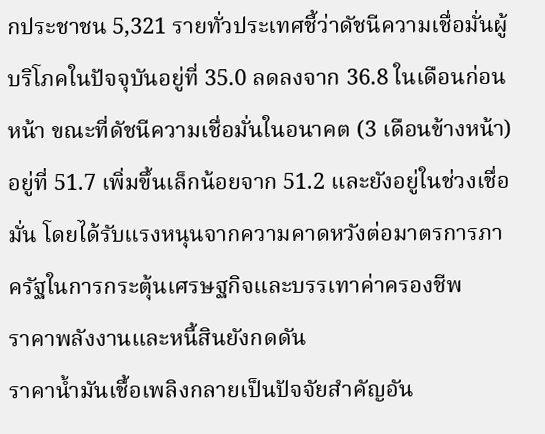กประชาชน 5,321 รายทั่วประเทศชี้ว่าดัชนีความเชื่อมั่นผู้บริโภคในปัจจุบันอยู่ที่ 35.0 ลดลงจาก 36.8 ในเดือนก่อนหน้า ขณะที่ดัชนีความเชื่อมั่นในอนาคต (3 เดือนข้างหน้า) อยู่ที่ 51.7 เพิ่มขึ้นเล็กน้อยจาก 51.2 และยังอยู่ในช่วงเชื่อมั่น โดยได้รับแรงหนุนจากความคาดหวังต่อมาตรการภาครัฐในการกระตุ้นเศรษฐกิจและบรรเทาค่าครองชีพ
ราคาพลังงานและหนี้สินยังกดดัน
ราคาน้ำมันเชื้อเพลิงกลายเป็นปัจจัยสำคัญอัน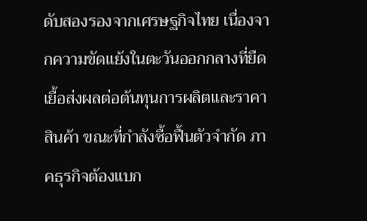ดับสองรองจากเศรษฐกิจไทย เนื่องจากความขัดแย้งในตะวันออกกลางที่ยืดเยื้อส่งผลต่อต้นทุนการผลิตและราคาสินค้า ขณะที่กำลังซื้อฟื้นตัวจำกัด ภาคธุรกิจต้องแบก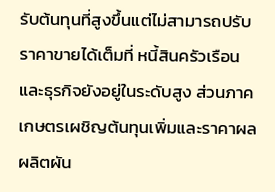รับต้นทุนที่สูงขึ้นแต่ไม่สามารถปรับราคาขายได้เต็มที่ หนี้สินครัวเรือนและธุรกิจยังอยู่ในระดับสูง ส่วนภาคเกษตรเผชิญต้นทุนเพิ่มและราคาผลผลิตผัน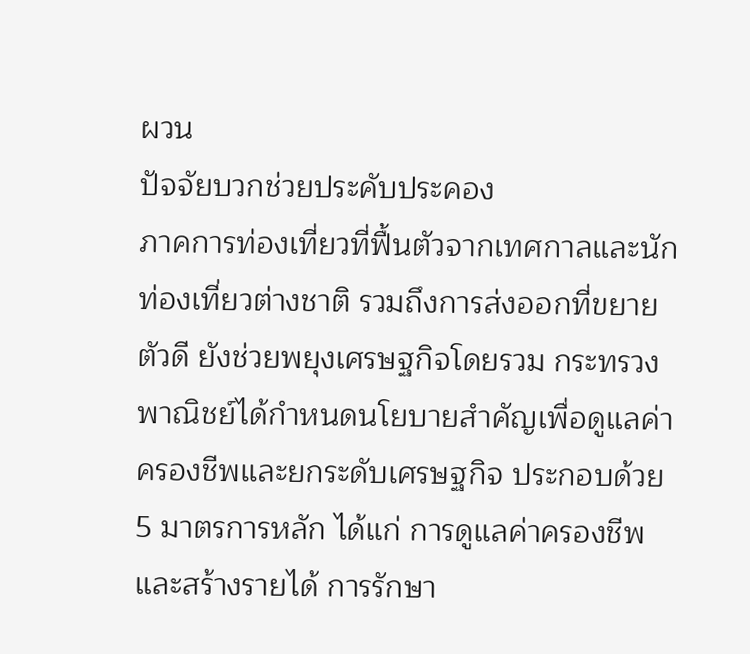ผวน
ปัจจัยบวกช่วยประคับประคอง
ภาคการท่องเที่ยวที่ฟื้นตัวจากเทศกาลและนักท่องเที่ยวต่างชาติ รวมถึงการส่งออกที่ขยายตัวดี ยังช่วยพยุงเศรษฐกิจโดยรวม กระทรวงพาณิชย์ได้กำหนดนโยบายสำคัญเพื่อดูแลค่าครองชีพและยกระดับเศรษฐกิจ ประกอบด้วย 5 มาตรการหลัก ได้แก่ การดูแลค่าครองชีพและสร้างรายได้ การรักษา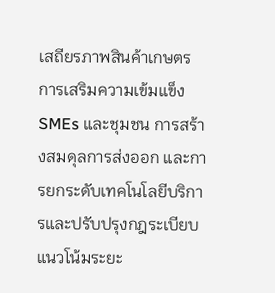เสถียรภาพสินค้าเกษตร การเสริมความเข้มแข็ง SMEs และชุมชน การสร้างสมดุลการส่งออก และการยกระดับเทคโนโลยีบริการและปรับปรุงกฎระเบียบ
แนวโน้มระยะ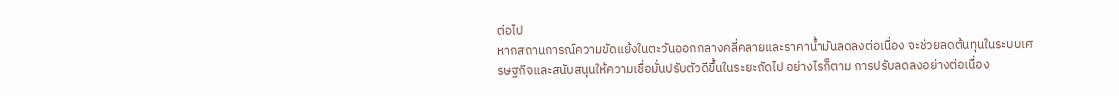ต่อไป
หากสถานการณ์ความขัดแย้งในตะวันออกกลางคลี่คลายและราคาน้ำมันลดลงต่อเนื่อง จะช่วยลดต้นทุนในระบบเศรษฐกิจและสนับสนุนให้ความเชื่อมั่นปรับตัวดีขึ้นในระยะถัดไป อย่างไรก็ตาม การปรับลดลงอย่างต่อเนื่อง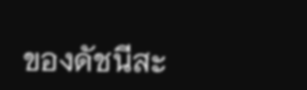ของดัชนีสะ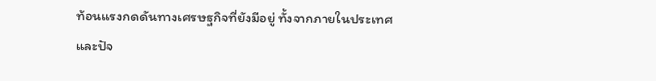ท้อนแรงกดดันทางเศรษฐกิจที่ยังมีอยู่ ทั้งจากภายในประเทศและปัจ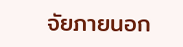จัยภายนอก